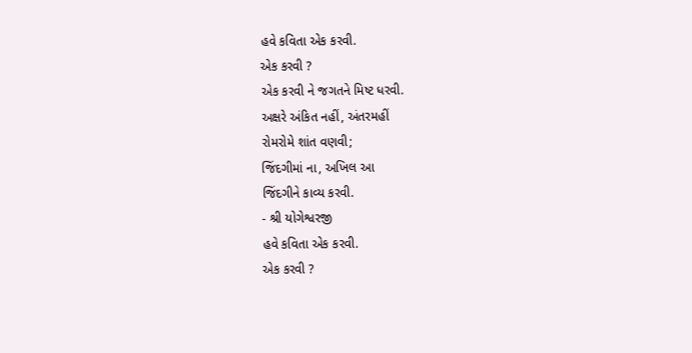હવે કવિતા એક કરવી.
એક કરવી ?
એક કરવી ને જગતને મિષ્ટ ધરવી.
અક્ષરે અંકિત નહીં, અંતરમહીં
રોમરોમે શાંત વણવી;
જિંદગીમાં ના, અખિલ આ
જિંદગીને કાવ્ય કરવી.
- શ્રી યોગેશ્વરજી
હવે કવિતા એક કરવી.
એક કરવી ?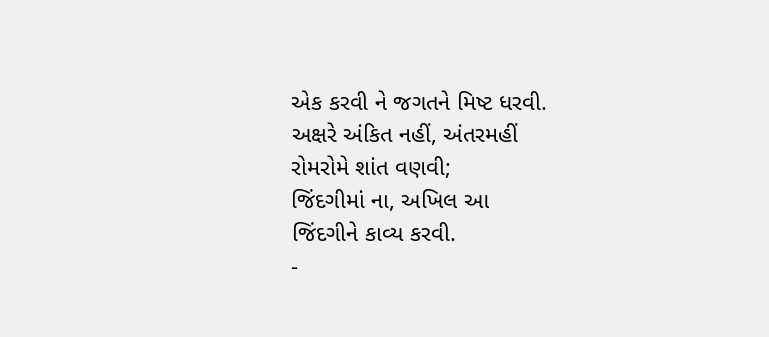એક કરવી ને જગતને મિષ્ટ ધરવી.
અક્ષરે અંકિત નહીં, અંતરમહીં
રોમરોમે શાંત વણવી;
જિંદગીમાં ના, અખિલ આ
જિંદગીને કાવ્ય કરવી.
-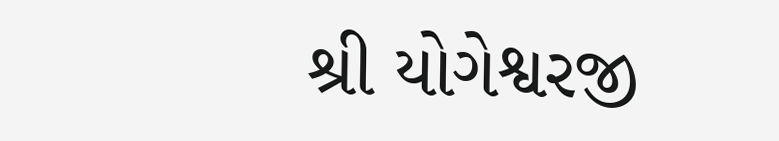શ્રી યોગેશ્વરજી